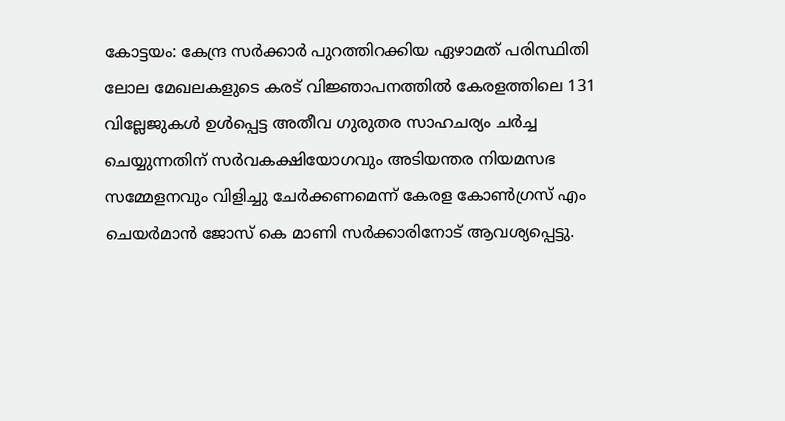കോട്ടയം: കേന്ദ്ര സർക്കാർ പുറത്തിറക്കിയ ഏഴാമത് പരിസ്ഥിതി ലോല മേഖലകളുടെ കരട് വിജ്ഞാപനത്തിൽ കേരളത്തിലെ 131 വില്ലേജുകൾ ഉൾപ്പെട്ട അതീവ ഗുരുതര സാഹചര്യം ചർച്ച ചെയ്യുന്നതിന് സർവകക്ഷിയോഗവും അടിയന്തര നിയമസഭ സമ്മേളനവും വിളിച്ചു ചേർക്കണമെന്ന് കേരള കോൺഗ്രസ് എം ചെയർമാൻ ജോസ് കെ മാണി സർക്കാരിനോട് ആവശ്യപ്പെട്ടു.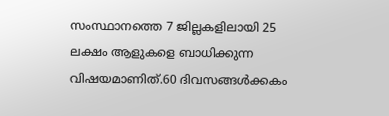സംസ്ഥാനത്തെ 7 ജില്ലകളിലായി 25 ലക്ഷം ആളുകളെ ബാധിക്കുന്ന വിഷയമാണിത്.60 ദിവസങ്ങൾക്കകം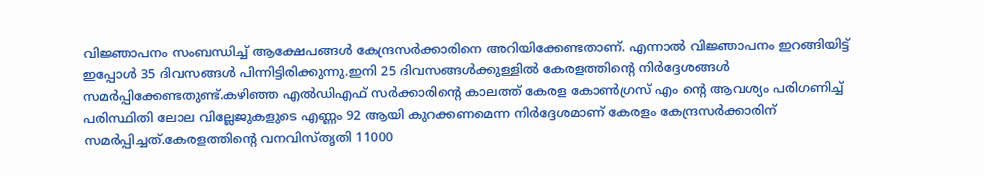വിജ്ഞാപനം സംബന്ധിച്ച് ആക്ഷേപങ്ങൾ കേന്ദ്രസർക്കാരിനെ അറിയിക്കേണ്ടതാണ്. എന്നാൽ വിജ്ഞാപനം ഇറങ്ങിയിട്ട് ഇപ്പോൾ 35 ദിവസങ്ങൾ പിന്നിട്ടിരിക്കുന്നു.ഇനി 25 ദിവസങ്ങൾക്കുള്ളിൽ കേരളത്തിൻ്റെ നിർദ്ദേശങ്ങൾ സമർപ്പിക്കേണ്ടതുണ്ട്.കഴിഞ്ഞ എൽഡിഎഫ് സർക്കാരിൻ്റെ കാലത്ത് കേരള കോൺഗ്രസ് എം ൻ്റെ ആവശ്യം പരിഗണിച്ച് പരിസ്ഥിതി ലോല വില്ലേജുകളുടെ എണ്ണം 92 ആയി കുറക്കണമെന്ന നിർദ്ദേശമാണ് കേരളം കേന്ദ്രസർക്കാരിന് സമർപ്പിച്ചത്.കേരളത്തിൻ്റെ വനവിസ്തൃതി 11000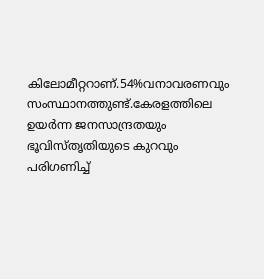കിലോമീറ്ററാണ്.54%വനാവരണവും സംസ്ഥാനത്തുണ്ട്.കേരളത്തിലെ ഉയർന്ന ജനസാന്ദ്രതയും ഭൂവിസ്തൃതിയുടെ കുറവും പരിഗണിച്ച്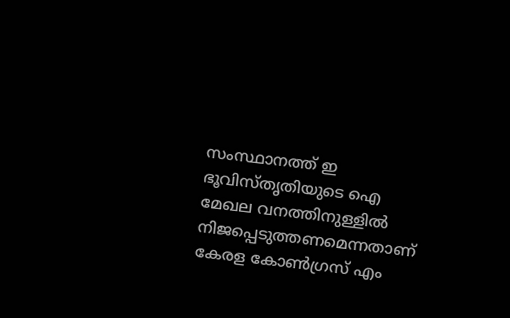സംസ്ഥാനത്ത് ഇ ഭൂവിസ്തൃതിയുടെ ഐ മേഖല വനത്തിനുള്ളിൽ നിജപ്പെടുത്തണമെന്നതാണ് കേരള കോൺഗ്രസ് എം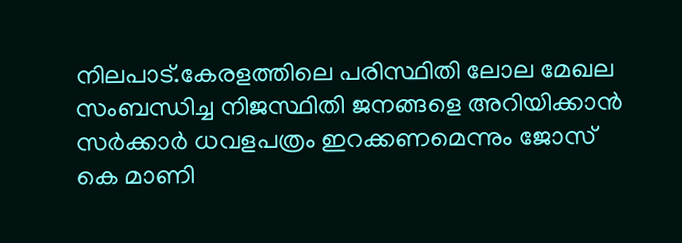നിലപാട്.കേരളത്തിലെ പരിസ്ഥിതി ലോല മേഖല സംബന്ധിച്ച നിജസ്ഥിതി ജനങ്ങളെ അറിയിക്കാൻ സർക്കാർ ധവളപത്രം ഇറക്കണമെന്നും ജോസ് കെ മാണി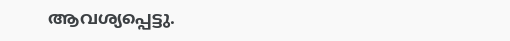ആവശ്യപ്പെട്ടു.